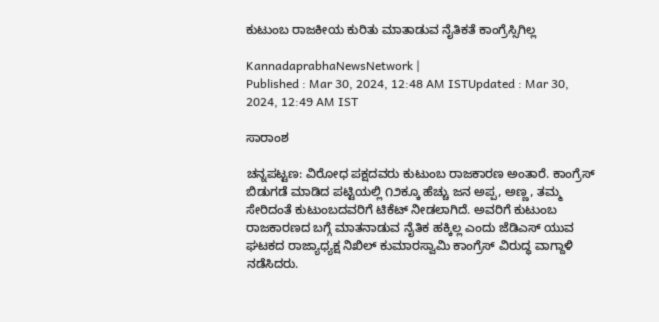ಕುಟುಂಬ ರಾಜಕೀಯ ಕುರಿತು ಮಾತಾಡುವ ನೈತಿಕತೆ ಕಾಂಗ್ರೆಸ್ಸಿಗಿಲ್ಲ

KannadaprabhaNewsNetwork |
Published : Mar 30, 2024, 12:48 AM ISTUpdated : Mar 30, 2024, 12:49 AM IST

ಸಾರಾಂಶ

ಚನ್ನಪಟ್ಟಣ: ವಿರೋಧ ಪಕ್ಷದವರು ಕುಟುಂಬ ರಾಜಕಾರಣ ಅಂತಾರೆ. ಕಾಂಗ್ರೆಸ್ ಬಿಡುಗಡೆ ಮಾಡಿದ ಪಟ್ಟಿಯಲ್ಲಿ ೧೨ಕ್ಕೂ ಹೆಚ್ಚು ಜನ ಅಪ್ಪ, ಅಣ್ಣ, ತಮ್ಮ ಸೇರಿದಂತೆ ಕುಟುಂಬದವರಿಗೆ ಟಿಕೆಟ್ ನೀಡಲಾಗಿದೆ. ಅವರಿಗೆ ಕುಟುಂಬ ರಾಜಕಾರಣದ ಬಗ್ಗೆ ಮಾತನಾಡುವ ನೈತಿಕ ಹಕ್ಕಿಲ್ಲ ಎಂದು ಜೆಡಿಎಸ್ ಯುವ ಘಟಕದ ರಾಜ್ಯಾಧ್ಯಕ್ಷ ನಿಖಿಲ್ ಕುಮಾರಸ್ವಾಮಿ ಕಾಂಗ್ರೆಸ್ ವಿರುದ್ಧ ವಾಗ್ದಾಳಿ ನಡೆಸಿದರು.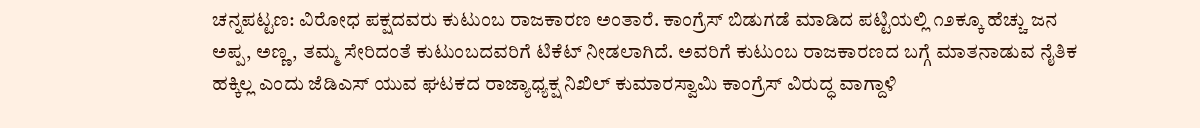ಚನ್ನಪಟ್ಟಣ: ವಿರೋಧ ಪಕ್ಷದವರು ಕುಟುಂಬ ರಾಜಕಾರಣ ಅಂತಾರೆ. ಕಾಂಗ್ರೆಸ್ ಬಿಡುಗಡೆ ಮಾಡಿದ ಪಟ್ಟಿಯಲ್ಲಿ ೧೨ಕ್ಕೂ ಹೆಚ್ಚು ಜನ ಅಪ್ಪ, ಅಣ್ಣ, ತಮ್ಮ ಸೇರಿದಂತೆ ಕುಟುಂಬದವರಿಗೆ ಟಿಕೆಟ್ ನೀಡಲಾಗಿದೆ. ಅವರಿಗೆ ಕುಟುಂಬ ರಾಜಕಾರಣದ ಬಗ್ಗೆ ಮಾತನಾಡುವ ನೈತಿಕ ಹಕ್ಕಿಲ್ಲ ಎಂದು ಜೆಡಿಎಸ್ ಯುವ ಘಟಕದ ರಾಜ್ಯಾಧ್ಯಕ್ಷ ನಿಖಿಲ್ ಕುಮಾರಸ್ವಾಮಿ ಕಾಂಗ್ರೆಸ್ ವಿರುದ್ಧ ವಾಗ್ದಾಳಿ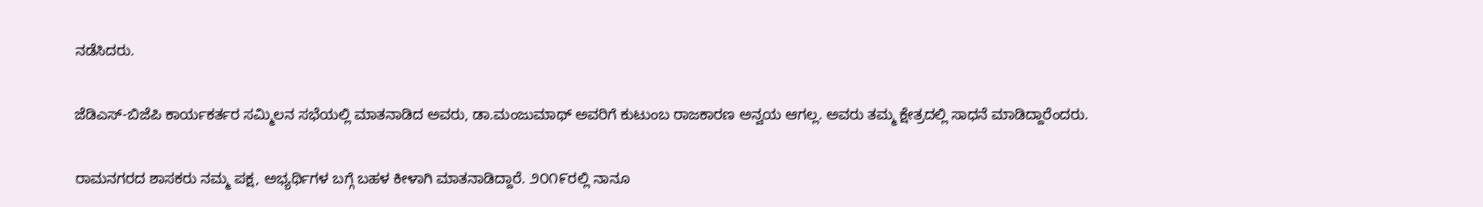ನಡೆಸಿದರು.

ಜೆಡಿಎಸ್-ಬಿಜೆಪಿ ಕಾರ್ಯಕರ್ತರ ಸಮ್ಮಿಲನ ಸಭೆಯಲ್ಲಿ ಮಾತನಾಡಿದ ಅವರು, ಡಾ.ಮಂಜುಮಾಥ್ ಅವರಿಗೆ ಕುಟುಂಬ ರಾಜಕಾರಣ ಅನ್ವಯ ಆಗಲ್ಲ. ಅವರು ತಮ್ಮ ಕ್ಷೇತ್ರದಲ್ಲಿ ಸಾಧನೆ ಮಾಡಿದ್ದಾರೆಂದರು.

ರಾಮನಗರದ ಶಾಸಕರು ನಮ್ಮ ಪಕ್ಷ, ಅಭ್ಯರ್ಥಿಗಳ ಬಗ್ಗೆ ಬಹಳ ಕೀಳಾಗಿ ಮಾತನಾಡಿದ್ದಾರೆ. ೨೦೧೯ರಲ್ಲಿ ನಾನೂ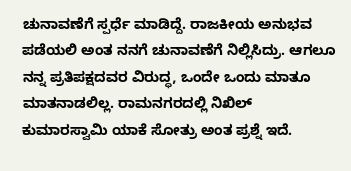ಚುನಾವಣೆಗೆ ಸ್ಪರ್ಧೆ ಮಾಡಿದ್ದೆ. ರಾಜಕೀಯ ಅನುಭವ ಪಡೆಯಲಿ ಅಂತ ನನಗೆ ಚುನಾವಣೆಗೆ ನಿಲ್ಲಿಸಿದ್ರು. ಆಗಲೂ ನನ್ನ ಪ್ರತಿಪಕ್ಷದವರ ವಿರುದ್ಧ, ಒಂದೇ ಒಂದು ಮಾತೂ ಮಾತನಾಡಲಿಲ್ಲ. ರಾಮನಗರದಲ್ಲಿ ನಿಖಿಲ್ ಕುಮಾರಸ್ವಾಮಿ ಯಾಕೆ ಸೋತ್ರು ಅಂತ ಪ್ರಶ್ನೆ ಇದೆ.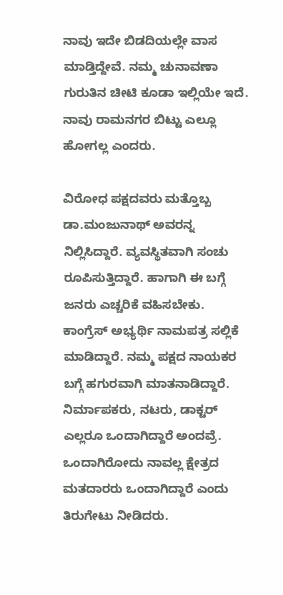ನಾವು ಇದೇ ಬಿಡದಿಯಲ್ಲೇ ವಾಸ ಮಾಡ್ತಿದ್ದೇವೆ. ನಮ್ಮ ಚುನಾವಣಾ ಗುರುತಿನ ಚೀಟಿ ಕೂಡಾ ಇಲ್ಲಿಯೇ ಇದೆ. ನಾವು ರಾಮನಗರ ಬಿಟ್ಟು ಎಲ್ಲೂ ಹೋಗಲ್ಲ ಎಂದರು.

ವಿರೋಧ ಪಕ್ಷದವರು ಮತ್ತೊಬ್ಬ ಡಾ.ಮಂಜುನಾಥ್ ಅವರನ್ನ ನಿಲ್ಲಿಸಿದ್ದಾರೆ. ವ್ಯವಸ್ಥಿತವಾಗಿ ಸಂಚು ರೂಪಿಸುತ್ತಿದ್ದಾರೆ. ಹಾಗಾಗಿ ಈ ಬಗ್ಗೆ ಜನರು ಎಚ್ಚರಿಕೆ ವಹಿಸಬೇಕು. ಕಾಂಗ್ರೆಸ್ ಅಭ್ಯರ್ಥಿ ನಾಮಪತ್ರ ಸಲ್ಲಿಕೆ ಮಾಡಿದ್ದಾರೆ. ನಮ್ಮ ಪಕ್ಷದ ನಾಯಕರ ಬಗ್ಗೆ ಹಗುರವಾಗಿ ಮಾತನಾಡಿದ್ದಾರೆ. ನಿರ್ಮಾಪಕರು, ನಟರು, ಡಾಕ್ಟರ್ ಎಲ್ಲರೂ ಒಂದಾಗಿದ್ದಾರೆ ಅಂದವ್ರೆ. ಒಂದಾಗಿರೋದು ನಾವಲ್ಲ ಕ್ಷೇತ್ರದ ಮತದಾರರು ಒಂದಾಗಿದ್ದಾರೆ ಎಂದು ತಿರುಗೇಟು ನೀಡಿದರು.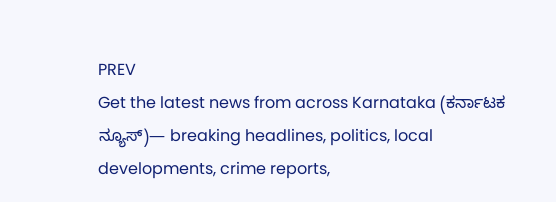PREV
Get the latest news from across Karnataka (ಕರ್ನಾಟಕ ನ್ಯೂಸ್)— breaking headlines, politics, local developments, crime reports,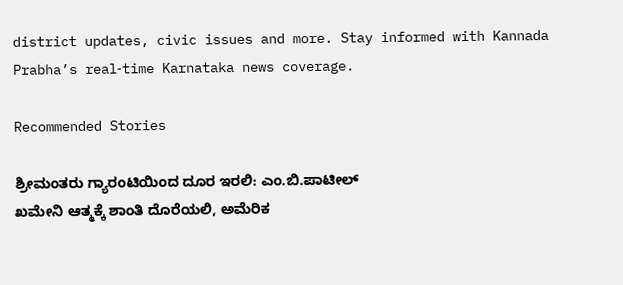district updates, civic issues and more. Stay informed with Kannada Prabha’s real‑time Karnataka news coverage.

Recommended Stories

ಶ್ರೀಮಂತರು ಗ್ಯಾರಂಟಿಯಿಂದ ದೂರ ಇರಲಿ: ಎಂ.ಬಿ.ಪಾಟೀಲ್‌
ಖಮೇನಿ ಆತ್ಮಕ್ಕೆ ಶಾಂತಿ ದೊರೆಯಲಿ, ಅಮೆರಿಕ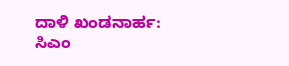ದಾಳಿ ಖಂಡನಾರ್ಹ: ಸಿಎಂ